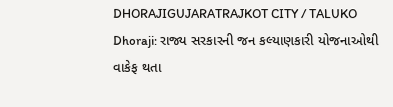DHORAJIGUJARATRAJKOT CITY / TALUKO
Dhoraji: રાજ્ય સરકારની જન કલ્યાણકારી યોજનાઓથી વાકેફ થતા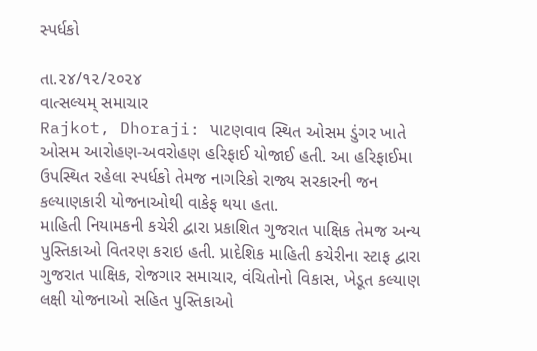સ્પર્ધકો

તા.૨૪/૧૨/૨૦૨૪
વાત્સલ્યમ્ સમાચાર
Rajkot, Dhoraji: પાટણવાવ સ્થિત ઓસમ ડુંગર ખાતે ઓસમ આરોહણ-અવરોહણ હરિફાઈ યોજાઈ હતી. આ હરિફાઈમા ઉપસ્થિત રહેલા સ્પર્ધકો તેમજ નાગરિકો રાજ્ય સરકારની જન કલ્યાણકારી યોજનાઓથી વાકેફ થયા હતા.
માહિતી નિયામકની કચેરી દ્વારા પ્રકાશિત ગુજરાત પાક્ષિક તેમજ અન્ય પુસ્તિકાઓ વિતરણ કરાઇ હતી. પ્રાદેશિક માહિતી કચેરીના સ્ટાફ દ્વારા ગુજરાત પાક્ષિક, રોજગાર સમાચાર, વંચિતોનો વિકાસ, ખેડૂત કલ્યાણ લક્ષી યોજનાઓ સહિત પુસ્તિકાઓ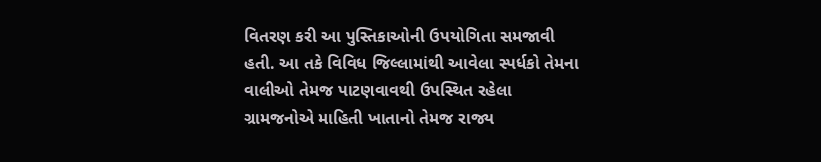વિતરણ કરી આ પુસ્તિકાઓની ઉપયોગિતા સમજાવી હતી. આ તકે વિવિધ જિલ્લામાંથી આવેલા સ્પર્ધકો તેમના વાલીઓ તેમજ પાટણવાવથી ઉપસ્થિત રહેલા ગ્રામજનોએ માહિતી ખાતાનો તેમજ રાજ્ય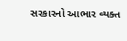સરકારનો આભાર વ્યક્ત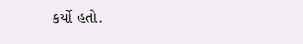કર્યો હતો.